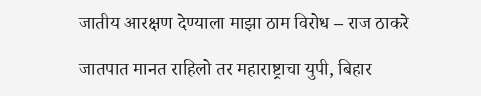जातीय आरक्षण देण्याला माझा ठाम विरोध – राज ठाकरे

जातपात मानत राहिलो तर महाराष्ट्राचा युपी, बिहार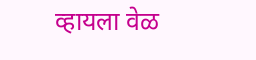व्हायला वेळ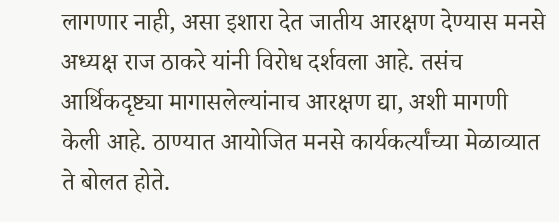लागणार नाही, असा इशारा देत जातीय आरक्षण देण्यास मनसे अध्यक्ष राज ठाकरे यांनी विरोध दर्शवला आहे. तसंच आर्थिकदृष्ट्या मागासलेल्यांनाच आरक्षण द्या, अशी मागणी केली आहे. ठाण्यात आयोजित मनसे कार्यकर्त्यांच्या मेळाव्यात ते बोलत होते.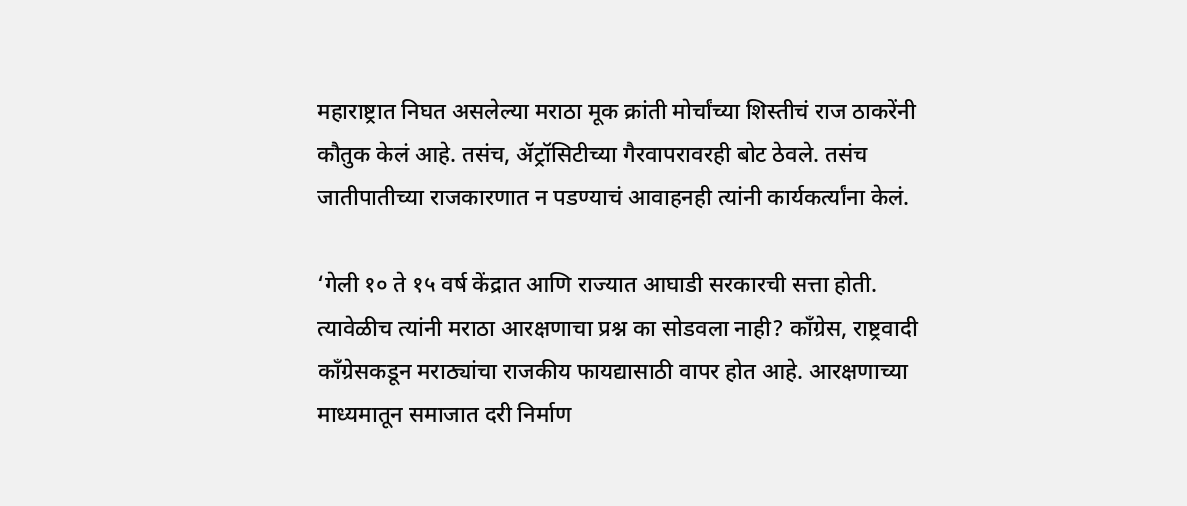महाराष्ट्रात निघत असलेल्या मराठा मूक क्रांती मोर्चांच्या शिस्तीचं राज ठाकरेंनी कौतुक केलं आहे. तसंच, ॲट्रॉसिटीच्या गैरवापरावरही बोट ठेवले. तसंच जातीपातीच्या राजकारणात न पडण्याचं आवाहनही त्यांनी कार्यकर्त्यांना केलं.

‘गेली १० ते १५ वर्ष केंद्रात आणि राज्यात आघाडी सरकारची सत्ता होती.  त्यावेळीच त्यांनी मराठा आरक्षणाचा प्रश्न का सोडवला नाही? काँग्रेस, राष्ट्रवादी काँग्रेसकडून मराठ्यांचा राजकीय फायद्यासाठी वापर होत आहे. आरक्षणाच्या माध्यमातून समाजात दरी निर्माण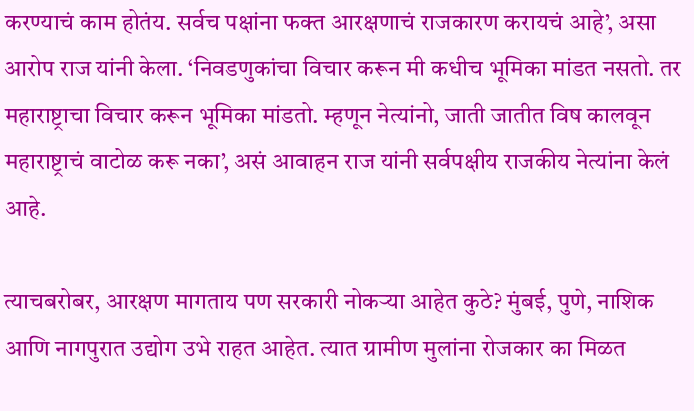करण्याचं काम होतंय. सर्वच पक्षांना फक्त आरक्षणाचं राजकारण करायचं आहे’, असा आरोप राज यांनी केला. ‘निवडणुकांचा विचार करून मी कधीच भूमिका मांडत नसतो. तर महाराष्ट्राचा विचार करून भूमिका मांडतो. म्हणून नेत्यांनो, जाती जातीत विष कालवून महाराष्ट्राचं वाटोळ करू नका’, असं आवाहन राज यांनी सर्वपक्षीय राजकीय नेत्यांना केलं आहे.

त्याचबरोबर, आरक्षण मागताय पण सरकारी नोकऱ्या आहेत कुठे? मुंबई, पुणे, नाशिक आणि नागपुरात उद्योग उभे राहत आहेत. त्यात ग्रामीण मुलांना रोजकार का मिळत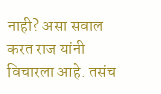नाही? असा सवाल करत राज यांनी विचारला आहे. तसंच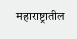महाराष्ट्रातील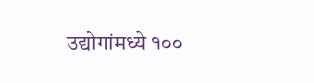उद्योगांमध्ये १००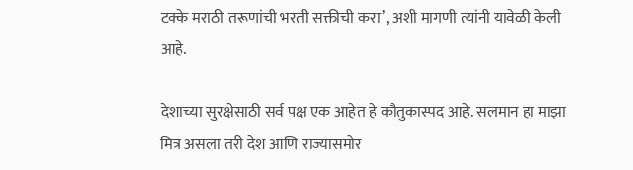टक्के मराठी तरूणांची भरती सक्तीची करा’, अशी मागणी त्यांनी यावेळी केली आहे.

देशाच्या सुरक्षेसाठी सर्व पक्ष एक आहेत हे कौतुकास्पद आहे. सलमान हा माझा मित्र असला तरी देश आणि राज्यासमोर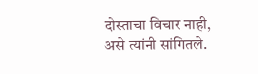दोस्ताचा विचार नाही, असे त्यांनी सांगितले.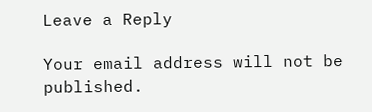Leave a Reply

Your email address will not be published.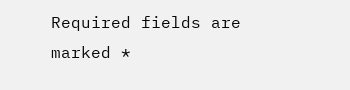Required fields are marked *